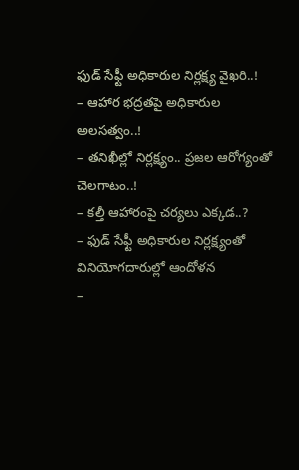ఫుడ్ సేఫ్టీ అధికారుల నిర్లక్ష్య వైఖరి..!
– ఆహార భద్రతపై అధికారుల అలసత్వం..!
– తనిఖీల్లో నిర్లక్ష్యం.. ప్రజల ఆరోగ్యంతో చెలగాటం..!
– కల్తీ ఆహారంపై చర్యలు ఎక్కడ..?
– ఫుడ్ సేఫ్టీ అధికారుల నిర్లక్ష్యంతో వినియోగదారుల్లో ఆందోళన
–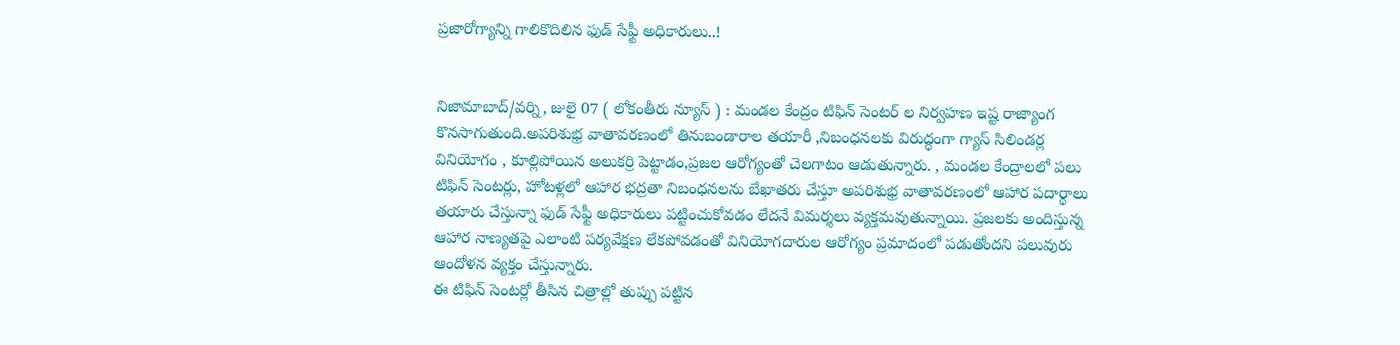ప్రజారోగ్యాన్ని గాలికొదిలిన ఫుడ్ సేఫ్టీ అధికారులు..!


నిజామాబాద్/వర్ని, జులై 07 ( లోకంతీరు న్యూస్ ) : మండల కేంద్రం టిఫిన్ సెంటర్ ల నిర్వహణ ఇష్ట రాజ్యాంగ కొనసాగుతుంది.అపరిశుభ్ర వాతావరణంలో తినుబండారాల తయారీ ,నిబంధనలకు విరుద్ధంగా గ్యాస్ సిలిండర్ల వినియోగం , కూల్లిపోయిన అలుకర్రి పెట్టాడం,ప్రజల ఆరోగ్యంతో చెలగాటం ఆడుతున్నారు. , మండల కేంద్రాలలో పలు టిఫిన్ సెంటర్లు, హోటళ్లలో ఆహార భద్రతా నిబంధనలను బేఖాతరు చేస్తూ అపరిశుభ్ర వాతావరణంలో ఆహార పదార్థాలు తయారు చేస్తున్నా ఫుడ్ సేఫ్టీ అధికారులు పట్టించుకోవడం లేదనే విమర్శలు వ్యక్తమవుతున్నాయి. ప్రజలకు అందిస్తున్న ఆహార నాణ్యతపై ఎలాంటి పర్యవేక్షణ లేకపోవడంతో వినియోగదారుల ఆరోగ్యం ప్రమాదంలో పడుతోందని పలువురు ఆందోళన వ్యక్తం చేస్తున్నారు.
ఈ టిఫిన్ సెంటర్లో తీసిన చిత్రాల్లో తుప్పు పట్టిన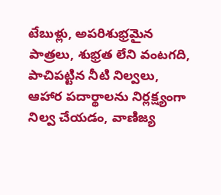టేబుళ్లు, అపరిశుభ్రమైన పాత్రలు, శుభ్రత లేని వంటగది, పాచిపట్టిన నీటి నిల్వలు, ఆహార పదార్థాలను నిర్లక్ష్యంగా నిల్వ చేయడం, వాణిజ్య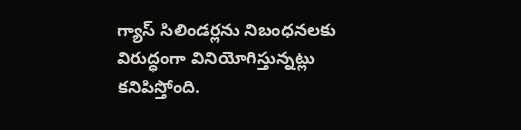గ్యాస్ సిలిండర్లను నిబంధనలకు విరుద్ధంగా వినియోగిస్తున్నట్లు కనిపిస్తోంది.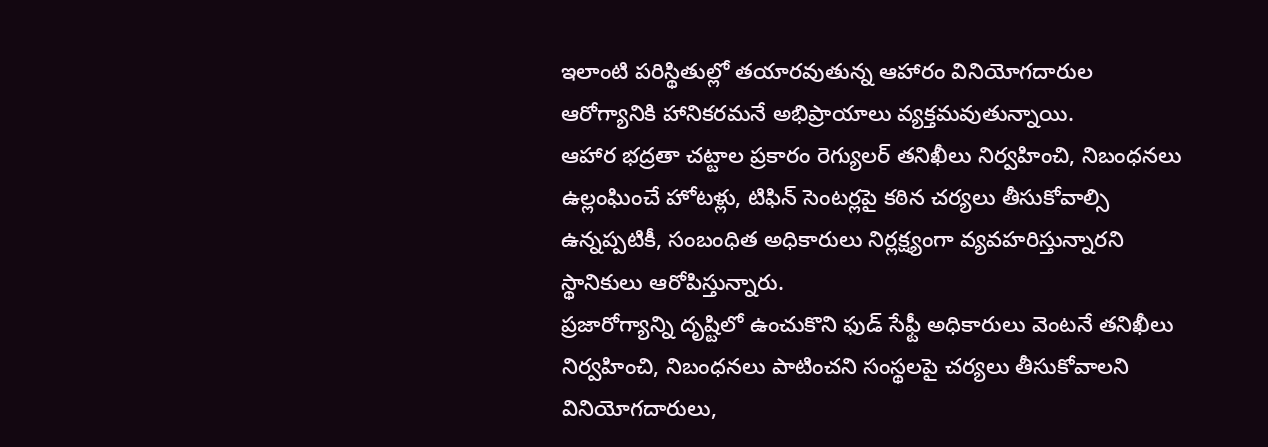ఇలాంటి పరిస్థితుల్లో తయారవుతున్న ఆహారం వినియోగదారుల ఆరోగ్యానికి హానికరమనే అభిప్రాయాలు వ్యక్తమవుతున్నాయి.
ఆహార భద్రతా చట్టాల ప్రకారం రెగ్యులర్ తనిఖీలు నిర్వహించి, నిబంధనలు ఉల్లంఘించే హోటళ్లు, టిఫిన్ సెంటర్లపై కఠిన చర్యలు తీసుకోవాల్సి ఉన్నప్పటికీ, సంబంధిత అధికారులు నిర్లక్ష్యంగా వ్యవహరిస్తున్నారని స్థానికులు ఆరోపిస్తున్నారు.
ప్రజారోగ్యాన్ని దృష్టిలో ఉంచుకొని ఫుడ్ సేఫ్టీ అధికారులు వెంటనే తనిఖీలు నిర్వహించి, నిబంధనలు పాటించని సంస్థలపై చర్యలు తీసుకోవాలని వినియోగదారులు,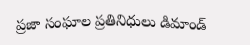ప్రజా సంఘాల ప్రతినిధులు డిమాండ్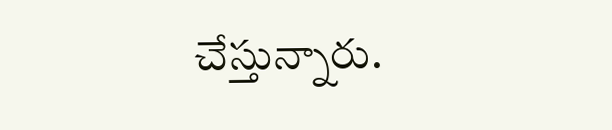చేస్తున్నారు.